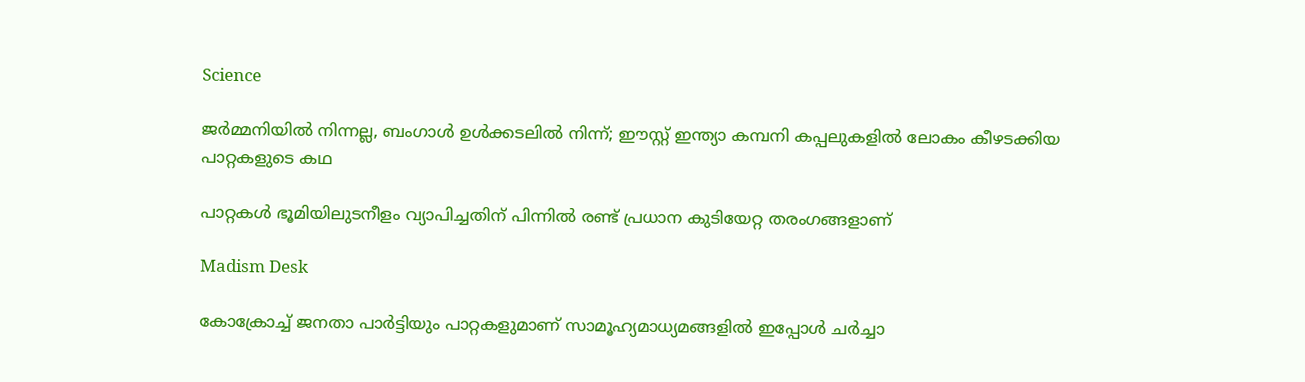Science

ജർമ്മനിയിൽ നിന്നല്ല, ബംഗാൾ ഉൾക്കടലിൽ നിന്ന്; ഈസ്റ്റ് ഇന്ത്യാ കമ്പനി കപ്പലുകളിൽ ലോകം കീഴടക്കിയ പാറ്റകളുടെ കഥ

പാറ്റകള്‍ ഭൂമിയിലുടനീളം വ്യാപിച്ചതിന് പിന്നില്‍ രണ്ട് പ്രധാന കുടിയേറ്റ തരംഗങ്ങളാണ്

Madism Desk

കോക്രോച്ച് ജനതാ പാര്‍ട്ടിയും പാറ്റകളുമാണ് സാമൂഹ്യമാധ്യമങ്ങളില്‍ ഇപ്പോള്‍ ചര്‍ച്ചാ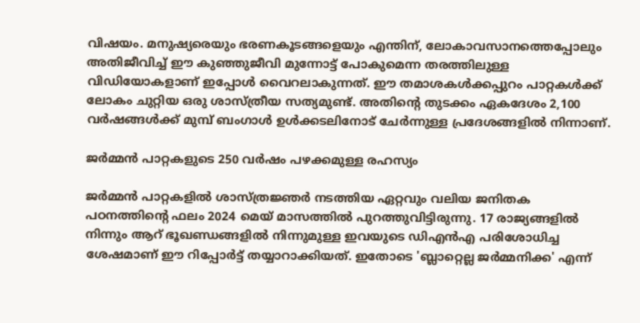വിഷയം. മനുഷ്യരെയും ഭരണകൂടങ്ങളെയും എന്തിന്, ലോകാവസാനത്തെപ്പോലും അതിജീവിച്ച് ഈ കുഞ്ഞുജീവി മുന്നോട്ട് പോകുമെന്ന തരത്തിലുള്ള വിഡിയോകളാണ് ഇപ്പോള്‍ വൈറലാകുന്നത്. ഈ തമാശകള്‍ക്കപ്പുറം പാറ്റകള്‍ക്ക് ലോകം ചുറ്റിയ ഒരു ശാസ്ത്രീയ സത്യമുണ്ട്. അതിന്റെ തുടക്കം ഏകദേശം 2,100 വര്‍ഷങ്ങള്‍ക്ക് മുമ്പ് ബംഗാള്‍ ഉള്‍ക്കടലിനോട് ചേര്‍ന്നുള്ള പ്രദേശങ്ങളില്‍ നിന്നാണ്.

ജര്‍മ്മന്‍ പാറ്റകളുടെ 250 വര്‍ഷം പഴക്കമുള്ള രഹസ്യം

ജര്‍മ്മന്‍ പാറ്റകളില്‍ ശാസ്ത്രജ്ഞര്‍ നടത്തിയ ഏറ്റവും വലിയ ജനിതക പഠനത്തിന്റെ ഫലം 2024 മെയ് മാസത്തില്‍ പുറത്തുവിട്ടിരുന്നു. 17 രാജ്യങ്ങളില്‍ നിന്നും ആറ് ഭൂഖണ്ഡങ്ങളില്‍ നിന്നുമുള്ള ഇവയുടെ ഡിഎന്‍എ പരിശോധിച്ച ശേഷമാണ് ഈ റിപ്പോര്‍ട്ട് തയ്യാറാക്കിയത്. ഇതോടെ 'ബ്ലാറ്റെല്ല ജര്‍മ്മനിക്ക' എന്ന്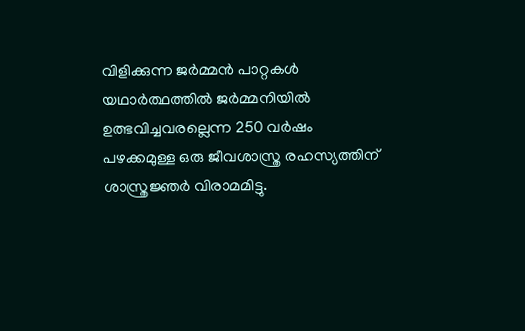വിളിക്കുന്ന ജര്‍മ്മന്‍ പാറ്റകള്‍ യഥാര്‍ത്ഥത്തില്‍ ജര്‍മ്മനിയില്‍ ഉത്ഭവിച്ചവരല്ലെന്ന 250 വര്‍ഷം പഴക്കമുള്ള ഒരു ജീവശാസ്ത്ര രഹസ്യത്തിന് ശാസ്ത്രജ്ഞര്‍ വിരാമമിട്ടു.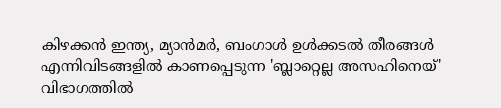കിഴക്കന്‍ ഇന്ത്യ, മ്യാന്‍മര്‍, ബംഗാള്‍ ഉള്‍ക്കടല്‍ തീരങ്ങള്‍ എന്നിവിടങ്ങളില്‍ കാണപ്പെടുന്ന 'ബ്ലാറ്റെല്ല അസഹിനെയ്' വിഭാഗത്തില്‍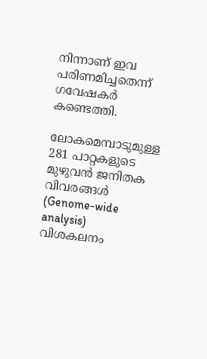നിന്നാണ് ഇവ പരിണമിച്ചതെന്ന് ഗവേഷകര്‍ കണ്ടെത്തി.

ലോകമെമ്പാടുമുള്ള 281 പാറ്റകളുടെ മുഴുവന്‍ ജനിതക വിവരങ്ങള്‍ (Genome-wide analysis) വിശകലനം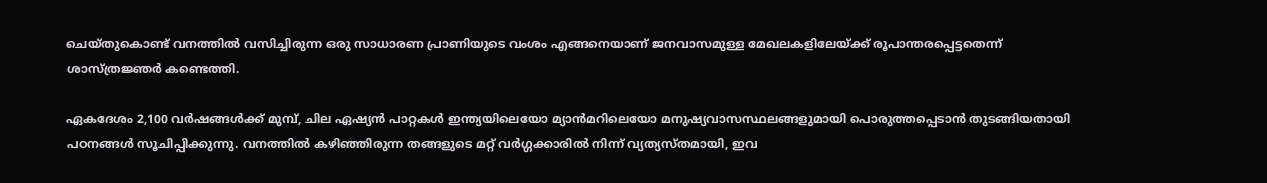ചെയ്തുകൊണ്ട് വനത്തില്‍ വസിച്ചിരുന്ന ഒരു സാധാരണ പ്രാണിയുടെ വംശം എങ്ങനെയാണ് ജനവാസമുള്ള മേഖലകളിലേയ്ക്ക് രൂപാന്തരപ്പെട്ടതെന്ന് ശാസ്ത്രജ്ഞര്‍ കണ്ടെത്തി.

ഏകദേശം 2,100 വര്‍ഷങ്ങള്‍ക്ക് മുമ്പ്, ചില ഏഷ്യന്‍ പാറ്റകള്‍ ഇന്ത്യയിലെയോ മ്യാന്‍മറിലെയോ മനുഷ്യവാസസ്ഥലങ്ങളുമായി പൊരുത്തപ്പെടാന്‍ തുടങ്ങിയതായി പഠനങ്ങള്‍ സൂചിപ്പിക്കുന്നു. വനത്തില്‍ കഴിഞ്ഞിരുന്ന തങ്ങളുടെ മറ്റ് വര്‍ഗ്ഗക്കാരില്‍ നിന്ന് വ്യത്യസ്തമായി, ഇവ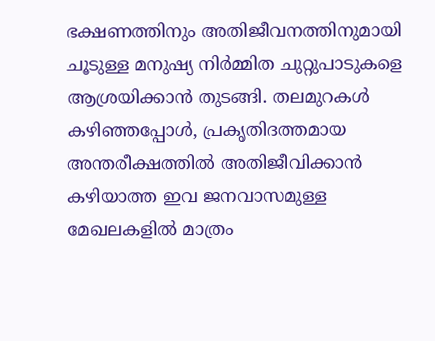ഭക്ഷണത്തിനും അതിജീവനത്തിനുമായി ചൂടുള്ള മനുഷ്യ നിര്‍മ്മിത ചുറ്റുപാടുകളെ ആശ്രയിക്കാന്‍ തുടങ്ങി. തലമുറകള്‍ കഴിഞ്ഞപ്പോള്‍, പ്രകൃതിദത്തമായ അന്തരീക്ഷത്തില്‍ അതിജീവിക്കാന്‍ കഴിയാത്ത ഇവ ജനവാസമുള്ള മേഖലകളില്‍ മാത്രം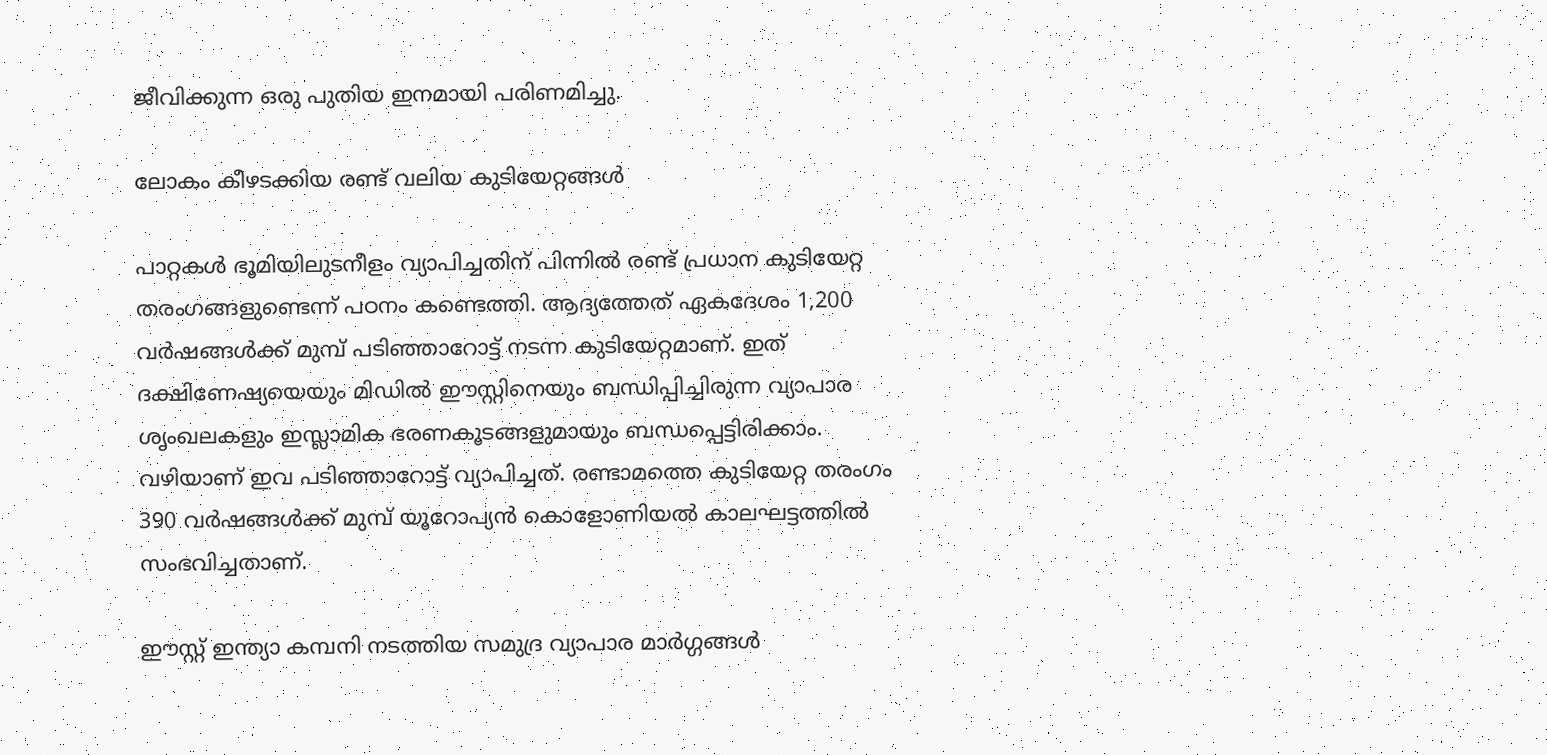ജീവിക്കുന്ന ഒരു പുതിയ ഇനമായി പരിണമിച്ചു.

ലോകം കീഴടക്കിയ രണ്ട് വലിയ കുടിയേറ്റങ്ങള്‍

പാറ്റകള്‍ ഭൂമിയിലുടനീളം വ്യാപിച്ചതിന് പിന്നില്‍ രണ്ട് പ്രധാന കുടിയേറ്റ തരംഗങ്ങളുണ്ടെന്ന് പഠനം കണ്ടെത്തി. ആദ്യത്തേത് ഏകദേശം 1,200 വര്‍ഷങ്ങള്‍ക്ക് മുമ്പ് പടിഞ്ഞാറോട്ട് നടന്ന കുടിയേറ്റമാണ്. ഇത് ദക്ഷിണേഷ്യയെയും മിഡില്‍ ഈസ്റ്റിനെയും ബന്ധിപ്പിച്ചിരുന്ന വ്യാപാര ശൃംഖലകളും ഇസ്ലാമിക ഭരണകൂടങ്ങളുമായും ബന്ധപ്പെട്ടിരിക്കാം. വഴിയാണ് ഇവ പടിഞ്ഞാറോട്ട് വ്യാപിച്ചത്. രണ്ടാമത്തെ കുടിയേറ്റ തരംഗം 390 വര്‍ഷങ്ങള്‍ക്ക് മുമ്പ് യൂറോപ്യന്‍ കൊളോണിയല്‍ കാലഘട്ടത്തില്‍ സംഭവിച്ചതാണ്.

ഈസ്റ്റ് ഇന്ത്യാ കമ്പനി നടത്തിയ സമുദ്ര വ്യാപാര മാര്‍ഗ്ഗങ്ങള്‍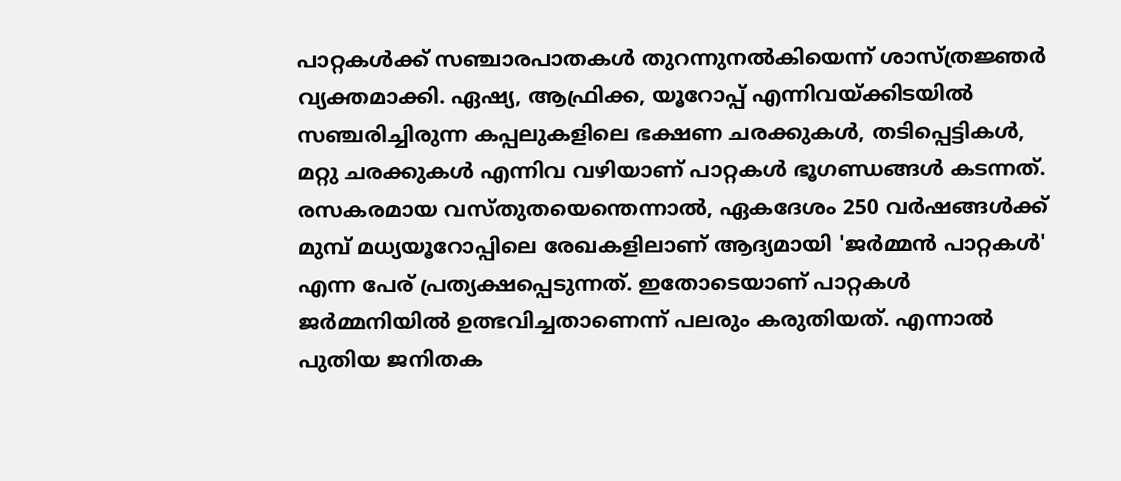പാറ്റകള്‍ക്ക് സഞ്ചാരപാതകള്‍ തുറന്നുനല്‍കിയെന്ന് ശാസ്ത്രജ്ഞര്‍ വ്യക്തമാക്കി. ഏഷ്യ, ആഫ്രിക്ക, യൂറോപ്പ് എന്നിവയ്ക്കിടയില്‍ സഞ്ചരിച്ചിരുന്ന കപ്പലുകളിലെ ഭക്ഷണ ചരക്കുകള്‍, തടിപ്പെട്ടികള്‍, മറ്റു ചരക്കുകള്‍ എന്നിവ വഴിയാണ് പാറ്റകള്‍ ഭൂഗണ്ഡങ്ങള്‍ കടന്നത്. രസകരമായ വസ്തുതയെന്തെന്നാല്‍, ഏകദേശം 250 വര്‍ഷങ്ങള്‍ക്ക് മുമ്പ് മധ്യയൂറോപ്പിലെ രേഖകളിലാണ് ആദ്യമായി 'ജര്‍മ്മന്‍ പാറ്റകള്‍' എന്ന പേര് പ്രത്യക്ഷപ്പെടുന്നത്. ഇതോടെയാണ് പാറ്റകള്‍ ജര്‍മ്മനിയില്‍ ഉത്ഭവിച്ചതാണെന്ന് പലരും കരുതിയത്. എന്നാല്‍ പുതിയ ജനിതക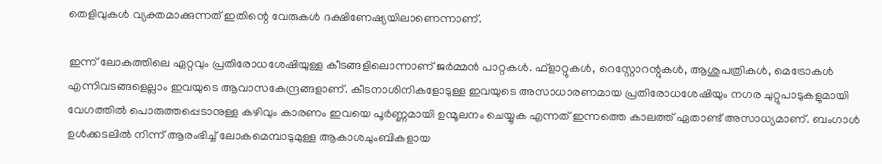തെളിവുകള്‍ വ്യക്തമാക്കുന്നത് ഇതിന്റെ വേരുകള്‍ ദക്ഷിണേഷ്യയിലാണെന്നാണ്.

ഇന്ന് ലോകത്തിലെ ഏറ്റവും പ്രതിരോധശേഷിയുള്ള കീടങ്ങളിലൊന്നാണ് ജര്‍മ്മന്‍ പാറ്റകള്‍. ഫ്‌ളാറ്റുകള്‍, റെസ്റ്റോറന്റുകള്‍, ആശുപത്രികള്‍, മെട്രോകള്‍ എന്നിവടങ്ങളെല്ലാം ഇവയുടെ ആവാസകേന്ദ്രങ്ങളാണ്. കീടനാശിനികളോടുള്ള ഇവയുടെ അസാധാരണമായ പ്രതിരോധശേഷിയും നഗര ചുറ്റുപാടുകളുമായി വേഗത്തില്‍ പൊരുത്തപ്പെടാനുള്ള കഴിവും കാരണം ഇവയെ പൂര്‍ണ്ണമായി ഉന്മൂലനം ചെയ്യുക എന്നത് ഇന്നത്തെ കാലത്ത് ഏതാണ്ട് അസാധ്യമാണ്. ബംഗാള്‍ ഉള്‍ക്കടലില്‍ നിന്ന് ആരംഭിച്ച് ലോകമെമ്പാടുമുള്ള ആകാശചുംബികളായ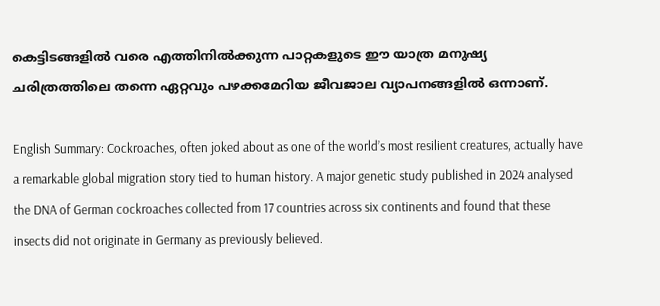കെട്ടിടങ്ങളില്‍ വരെ എത്തിനില്‍ക്കുന്ന പാറ്റകളുടെ ഈ യാത്ര മനുഷ്യ ചരിത്രത്തിലെ തന്നെ ഏറ്റവും പഴക്കമേറിയ ജീവജാല വ്യാപനങ്ങളില്‍ ഒന്നാണ്.

English Summary: Cockroaches, often joked about as one of the world’s most resilient creatures, actually have a remarkable global migration story tied to human history. A major genetic study published in 2024 analysed the DNA of German cockroaches collected from 17 countries across six continents and found that these insects did not originate in Germany as previously believed.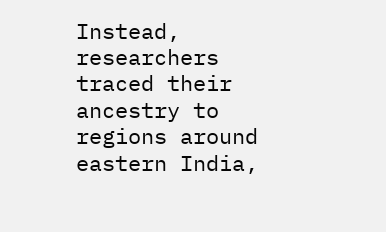Instead, researchers traced their ancestry to regions around eastern India,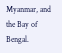Myanmar, and the Bay of Bengal.